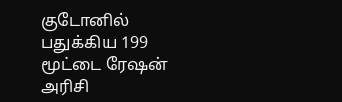குடோனில் பதுக்கிய 199 மூட்டை ரேஷன் அரிசி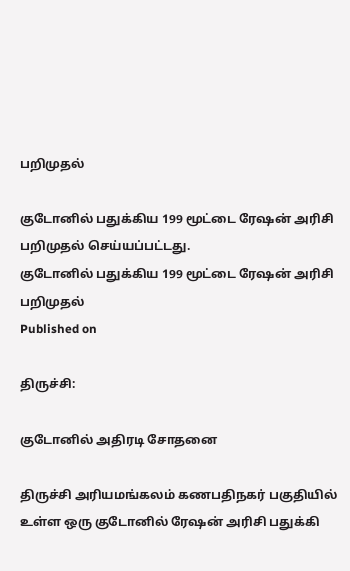பறிமுதல்

குடோனில் பதுக்கிய 199 மூட்டை ரேஷன் அரிசி பறிமுதல் செய்யப்பட்டது.
குடோனில் பதுக்கிய 199 மூட்டை ரேஷன் அரிசி பறிமுதல்
Published on

திருச்சி:

குடோனில் அதிரடி சோதனை

திருச்சி அரியமங்கலம் கணபதிநகர் பகுதியில் உள்ள ஒரு குடோனில் ரேஷன் அரிசி பதுக்கி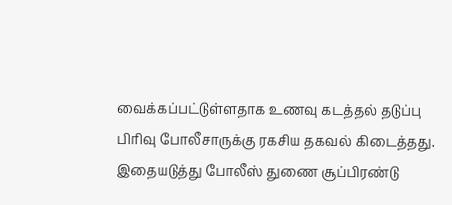வைக்கப்பட்டுள்ளதாக உணவு கடத்தல் தடுப்பு பிரிவு போலீசாருக்கு ரகசிய தகவல் கிடைத்தது. இதையடுத்து போலீஸ் துணை சூப்பிரண்டு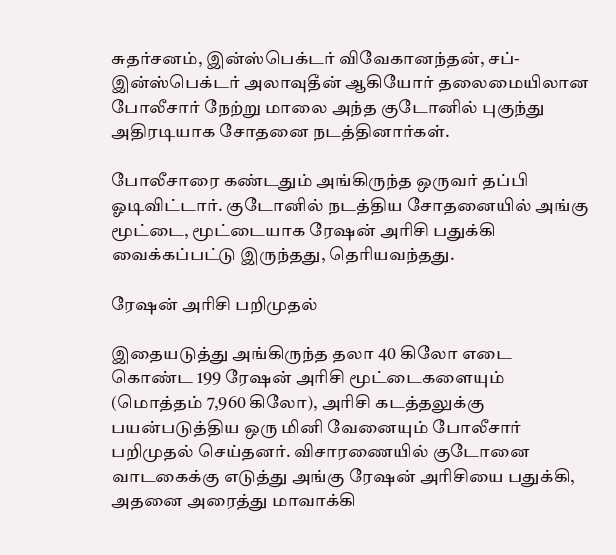சுதர்சனம், இன்ஸ்பெக்டர் விவேகானந்தன், சப்-இன்ஸ்பெக்டர் அலாவுதீன் ஆகியோர் தலைமையிலான போலீசார் நேற்று மாலை அந்த குடோனில் புகுந்து அதிரடியாக சோதனை நடத்தினார்கள்.

போலீசாரை கண்டதும் அங்கிருந்த ஒருவர் தப்பி ஓடிவிட்டார். குடோனில் நடத்திய சோதனையில் அங்கு மூட்டை, மூட்டையாக ரேஷன் அரிசி பதுக்கி வைக்கப்பட்டு இருந்தது, தெரியவந்தது.

ரேஷன் அரிசி பறிமுதல்

இதையடுத்து அங்கிருந்த தலா 40 கிலோ எடை கொண்ட 199 ரேஷன் அரிசி மூட்டைகளையும் (மொத்தம் 7,960 கிலோ), அரிசி கடத்தலுக்கு பயன்படுத்திய ஒரு மினி வேனையும் போலீசார் பறிமுதல் செய்தனர். விசாரணையில் குடோனை வாடகைக்கு எடுத்து அங்கு ரேஷன் அரிசியை பதுக்கி, அதனை அரைத்து மாவாக்கி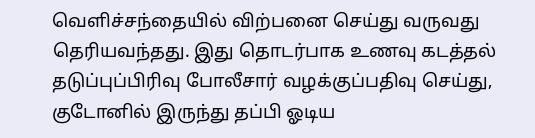வெளிச்சந்தையில் விற்பனை செய்து வருவது தெரியவந்தது. இது தொடர்பாக உணவு கடத்தல் தடுப்புப்பிரிவு போலீசார் வழக்குப்பதிவு செய்து, குடோனில் இருந்து தப்பி ஓடிய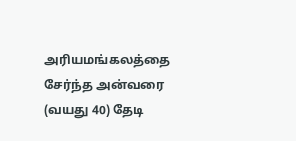அரியமங்கலத்தை சேர்ந்த அன்வரை (வயது 40) தேடி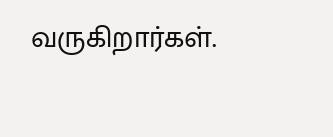வருகிறார்கள்.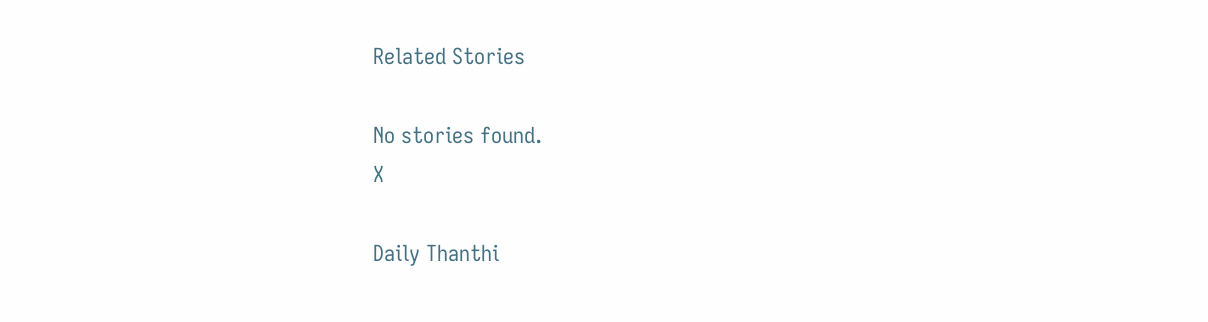Related Stories

No stories found.
X

Daily Thanthi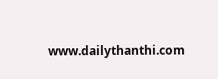www.dailythanthi.com